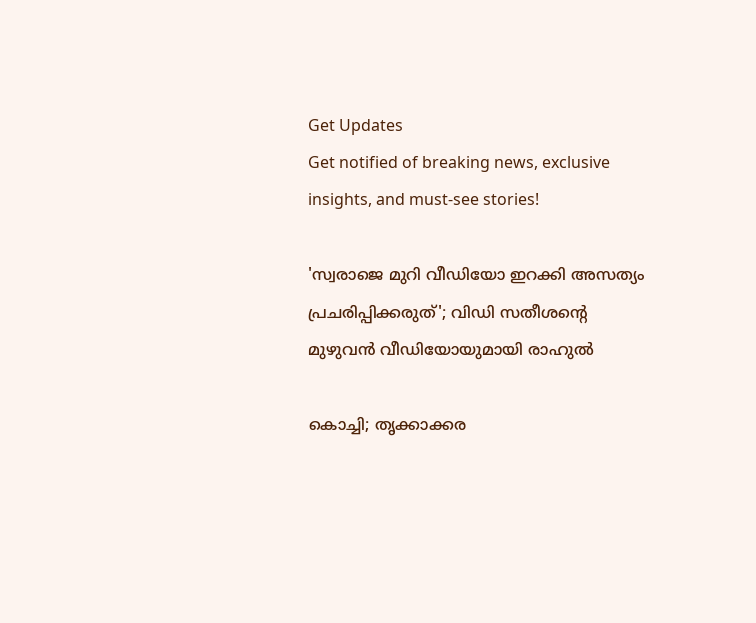Get Updates
Get notified of breaking news, exclusive insights, and must-see stories!

'സ്വരാജെ മുറി വീഡിയോ ഇറക്കി അസത്യം പ്രചരിപ്പിക്കരുത്'; വിഡി സതീശന്റെ മുഴുവൻ വീഡിയോയുമായി രാഹുൽ

കൊച്ചി; തൃക്കാക്കര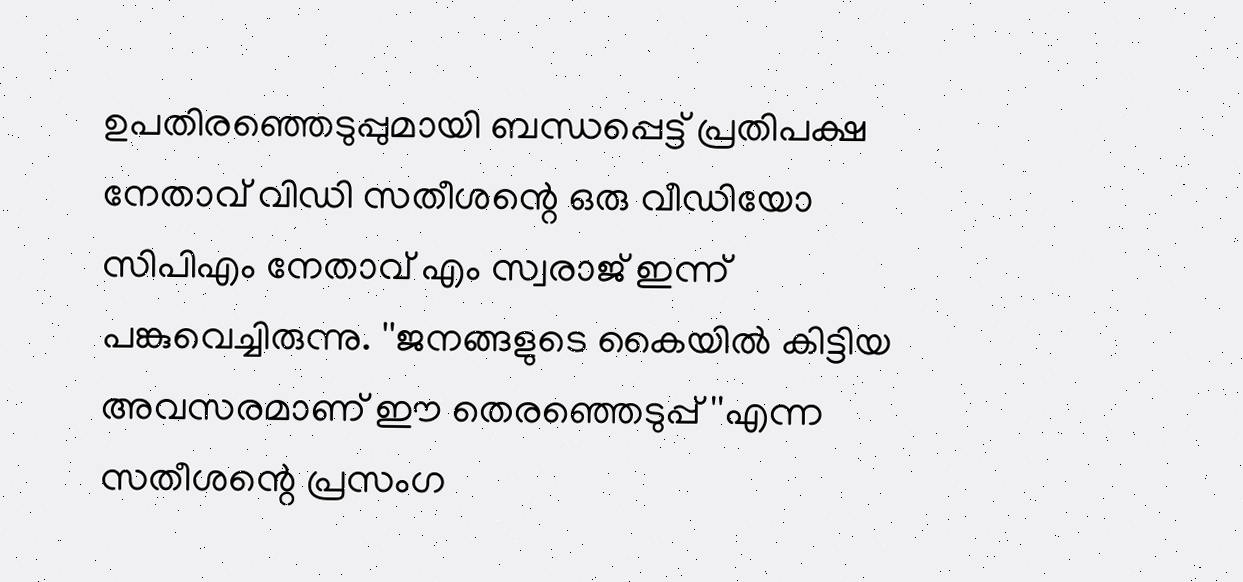ഉപതിരഞ്ഞെടുപ്പുമായി ബന്ധപ്പെട്ട് പ്രതിപക്ഷ നേതാവ് വിഡി സതീശന്റെ ഒരു വീഡിയോ സിപിഎം നേതാവ് എം സ്വരാജ് ഇന്ന് പങ്കുവെച്ചിരുന്നു. ''ജനങ്ങളുടെ കൈയില്‍ കിട്ടിയ അവസരമാണ് ഈ തെരഞ്ഞെടുപ്പ് ''എന്ന സതീശന്റെ പ്രസംഗ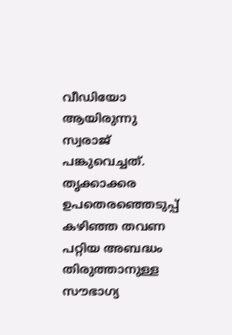വീഡിയോ ആയിരുന്നു സ്വരാജ് പങ്കുവെച്ചത്. തൃക്കാക്കര ഉപതെരഞ്ഞെടുപ്പ് കഴിഞ്ഞ തവണ പറ്റിയ അബദ്ധം തിരുത്താനുള്ള സൗഭാഗ്യ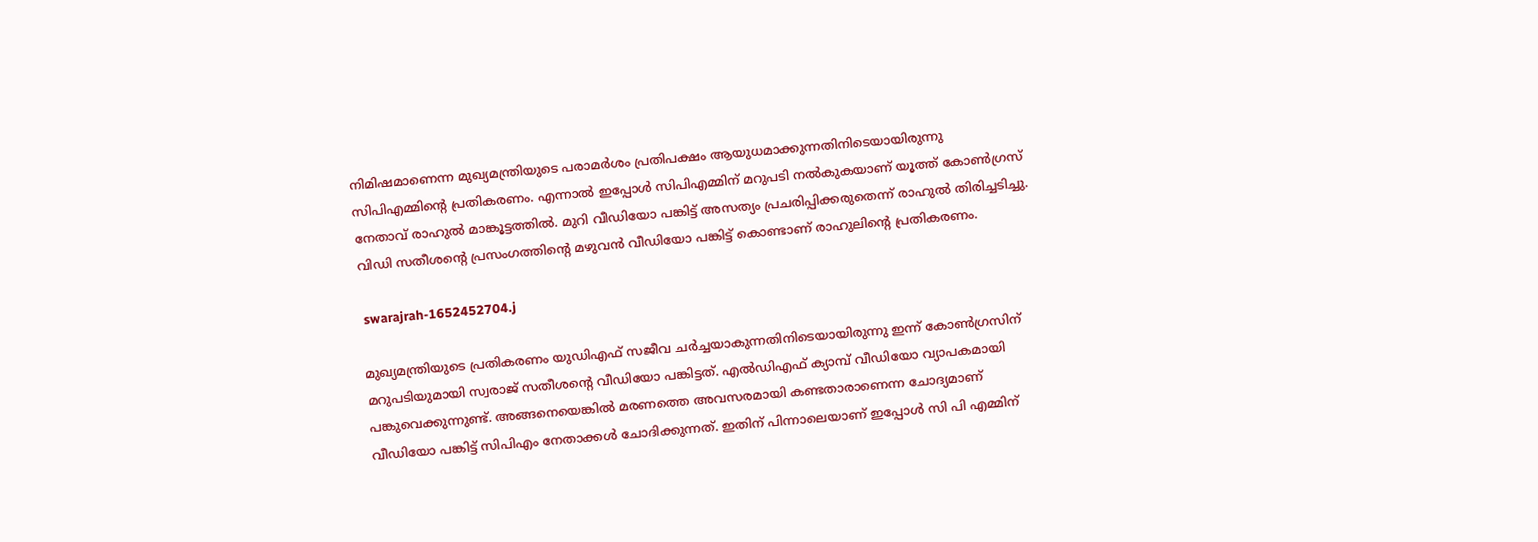നിമിഷമാണെന്ന മുഖ്യമന്ത്രിയുടെ പരാമര്‍ശം പ്രതിപക്ഷം ആയുധമാക്കുന്നതിനിടെയായിരുന്നു സിപിഎമ്മിന്റെ പ്രതികരണം. എന്നാൽ ഇപ്പോൾ സിപിഎമ്മിന് മറുപടി നൽകുകയാണ് യൂത്ത് കോൺഗ്രസ് നേതാവ് രാഹുൽ മാങ്കൂട്ടത്തിൽ. മുറി വീഡിയോ പങ്കിട്ട് അസത്യം പ്രചരിപ്പിക്കരുതെന്ന് രാഹുൽ തിരിച്ചടിച്ചു. വിഡി സതീശന്റെ പ്രസംഗത്തിന്റെ മഴുവൻ വീഡിയോ പങ്കിട്ട് കൊണ്ടാണ് രാഹുലിന്റെ പ്രതികരണം.

 swarajrah-1652452704.j

മുഖ്യമന്ത്രിയുടെ പ്രതികരണം യുഡിഎഫ് സജീവ ചർച്ചയാകുന്നതിനിടെയായിരുന്നു ഇന്ന് കോൺഗ്രസിന് മറുപടിയുമായി സ്വരാജ് സതീശന്റെ വീഡിയോ പങ്കിട്ടത്. എൽഡിഎഫ് ക്യാമ്പ് വീഡിയോ വ്യാപകമായി പങ്കുവെക്കുന്നുണ്ട്. അങ്ങനെയെങ്കില്‍ മരണത്തെ അവസരമായി കണ്ടതാരാണെന്ന ചോദ്യമാണ് വീഡിയോ പങ്കിട്ട് സിപിഎം നേതാക്കൾ ചോദിക്കുന്നത്. ഇതിന് പിന്നാലെയാണ് ഇപ്പോൾ സി പി എമ്മിന്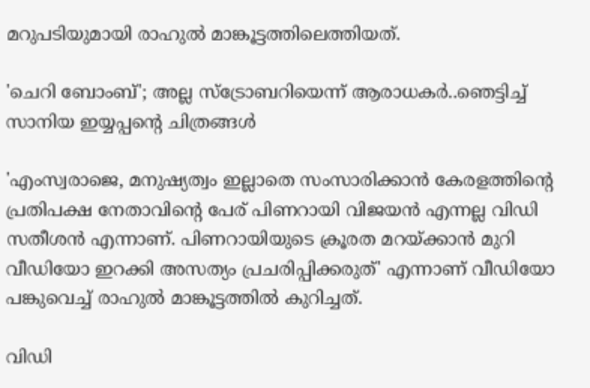മറുപടിയുമായി രാഹുൽ മാങ്കൂട്ടത്തിലെത്തിയത്.

'ചെറി ബോംബ്'; അല്ല സ്ട്രോബറിയെന്ന് ആരാധകർ..ഞെട്ടിച്ച് സാനിയ ഇയ്യപ്പന്റെ ചിത്രങ്ങൾ

'എംസ്വരാജെ, മനുഷ്യത്വം ഇല്ലാതെ സംസാരിക്കാൻ കേരളത്തിന്റെ പ്രതിപക്ഷ നേതാവിന്റെ പേര് പിണറായി വിജയൻ എന്നല്ല വിഡി സതീശൻ എന്നാണ്. പിണറായിയുടെ ക്രൂരത മറയ്ക്കാൻ മുറി വീഡിയോ ഇറക്കി അസത്യം പ്രചരിപ്പിക്കരുത്' എന്നാണ് വീഡിയോ പങ്കുവെച്ച് രാഹുൽ മാങ്കൂട്ടത്തിൽ കുറിച്ചത്.

വിഡി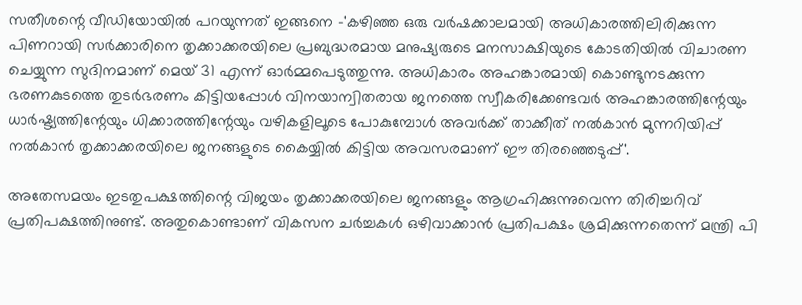സതീശന്റെ വീഡിയോയിൽ പറയുന്നത് ഇങ്ങനെ -'കഴിഞ്ഞ ഒരു വർഷക്കാലമായി അധികാരത്തിലിരിക്കുന്ന പിണറായി സർക്കാരിനെ തൃക്കാക്കരയിലെ പ്രബുദ്ധരമായ മനുഷ്യരുടെ മനസാക്ഷിയുടെ കോടതിയിൽ വിചാരണ ചെയ്യുന്ന സുദിനമാണ് മെയ് 31 എന്ന് ഓർമ്മപെടുത്തുന്നു. അധികാരം അഹങ്കാരമായി കൊണ്ടുനടക്കുന്ന ഭരണകുടത്തെ തുടർഭരണം കിട്ടിയപ്പോൾ വിനയാന്വിതരായ ജനത്തെ സ്വീകരിക്കേണ്ടവർ അഹങ്കാരത്തിന്റേയും ധാർഷ്ട്യത്തിന്റേയും ധിക്കാരത്തിന്റേയും വഴികളിലൂടെ പോകുമ്പോൾ അവർക്ക് താക്കീത് നൽകാൻ മുന്നറിയിപ്പ് നൽകാൻ തൃക്കാക്കരയിലെ ജനങ്ങളുടെ കൈയ്യിൽ കിട്ടിയ അവസരമാണ് ഈ തിരഞ്ഞെടുപ്പ്'.

അതേസമയം ഇടതുപക്ഷത്തിന്റെ വിജയം തൃക്കാക്കരയിലെ ജനങ്ങളും ആഗ്രഹിക്കുന്നുവെന്ന തിരിച്ചറിവ് പ്രതിപക്ഷത്തിനുണ്ട്. അതുകൊണ്ടാണ് വികസന ചർച്ചകൾ ഒഴിവാക്കാൻ പ്രതിപക്ഷം ശ്രമിക്കുന്നതെന്ന് മന്ത്രി പി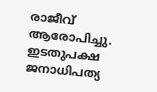രാജീവ് ആരോപിച്ചു.
ഇടതുപക്ഷ ജനാധിപത്യ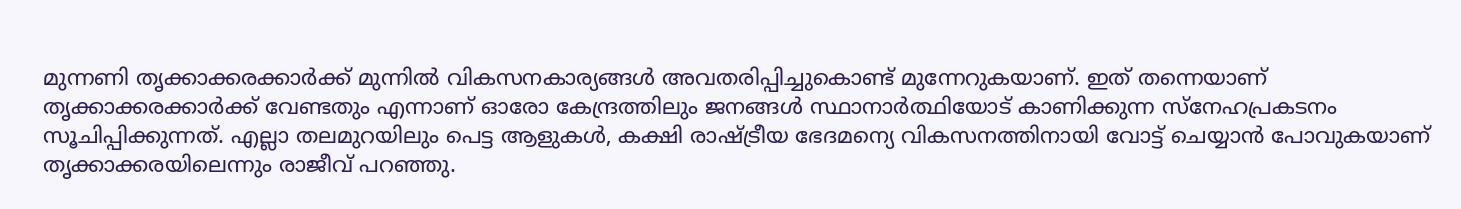മുന്നണി തൃക്കാക്കരക്കാർക്ക് മുന്നിൽ വികസനകാര്യങ്ങൾ അവതരിപ്പിച്ചുകൊണ്ട് മുന്നേറുകയാണ്. ഇത് തന്നെയാണ് തൃക്കാക്കരക്കാർക്ക് വേണ്ടതും എന്നാണ് ഓരോ കേന്ദ്രത്തിലും ജനങ്ങൾ സ്ഥാനാർത്ഥിയോട് കാണിക്കുന്ന സ്നേഹപ്രകടനം സൂചിപ്പിക്കുന്നത്. എല്ലാ തലമുറയിലും പെട്ട ആളുകൾ, കക്ഷി രാഷ്ട്രീയ ഭേദമന്യെ വികസനത്തിനായി വോട്ട് ചെയ്യാൻ പോവുകയാണ് തൃക്കാക്കരയിലെന്നും രാജീവ് പറഞ്ഞു.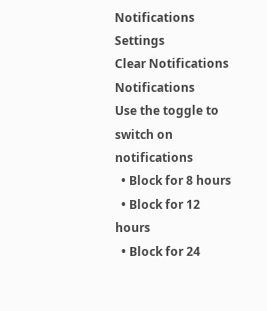Notifications
Settings
Clear Notifications
Notifications
Use the toggle to switch on notifications
  • Block for 8 hours
  • Block for 12 hours
  • Block for 24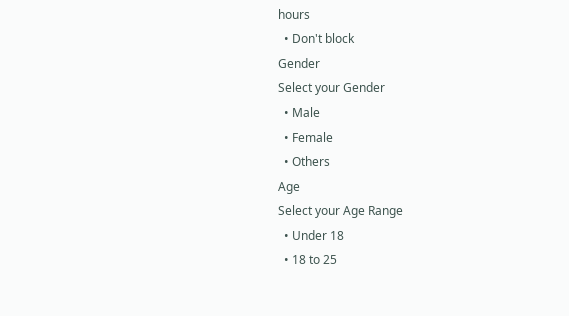hours
  • Don't block
Gender
Select your Gender
  • Male
  • Female
  • Others
Age
Select your Age Range
  • Under 18
  • 18 to 25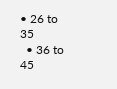• 26 to 35
  • 36 to 45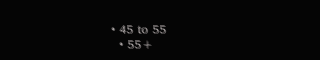• 45 to 55
  • 55+